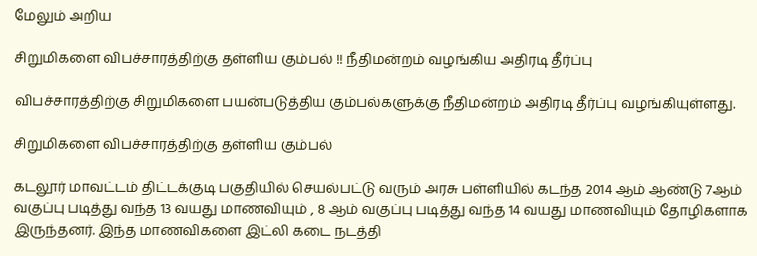மேலும் அறிய

சிறுமிகளை விபச்சாரத்திற்கு தள்ளிய கும்பல் !! நீதிமன்றம் வழங்கிய அதிரடி தீர்ப்பு

விபச்சாரத்திற்கு சிறுமிகளை பயன்படுத்திய கும்பல்களுக்கு நீதிமன்றம் அதிரடி தீர்ப்பு வழங்கியுள்ளது.

சிறுமிகளை விபச்சாரத்திற்கு தள்ளிய கும்பல்

கடலூர் மாவட்டம் திட்டக்குடி பகுதியில் செயல்பட்டு வரும் அரசு பள்ளியில் கடந்த 2014 ஆம் ஆண்டு 7ஆம் வகுப்பு படித்து வந்த 13 வயது மாணவியும் , 8 ஆம் வகுப்பு படித்து வந்த 14 வயது மாணவியும் தோழிகளாக இருந்தனர். இந்த மாணவிகளை இட்லி கடை நடத்தி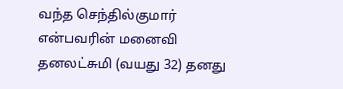வந்த செந்தில்குமார் என்பவரின் மனைவி தனலட்சுமி (வயது 32) தனது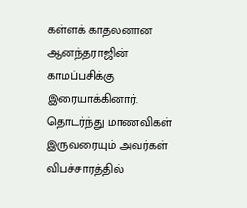கள்ளக் காதலனான ஆனந்தராஜின் காமப்பசிக்கு இரையாக்கினார். தொடர்ந்து மாணவிகள் இருவரையும் அவர்கள் விபச்சாரத்தில்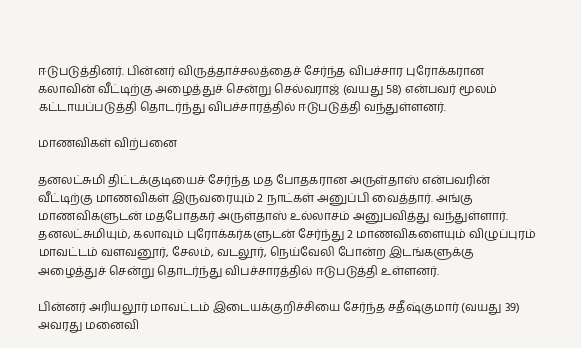ஈடுபடுத்தினர். பின்னர் விருத்தாச்சலத்தைச் சேர்ந்த விபச்சார புரோக்கரான கலாவின் வீட்டிற்கு அழைத்துச் சென்று செல்வராஜ் (வயது 58) என்பவர் மூலம் கட்டாயப்படுத்தி தொடர்ந்து விபச்சாரத்தில் ஈடுபடுத்தி வந்துள்ளனர்.

மாணவிகள் விற்பனை

தனலட்சுமி திட்டக்குடியைச் சேர்ந்த மத போதகரான அருள்தாஸ் என்பவரின் வீட்டிற்கு மாணவிகள் இருவரையும் 2 நாட்கள் அனுப்பி வைத்தார். அங்கு மாணவிகளுடன் மதபோதகர் அருள்தாஸ் உல்லாசம் அனுபவித்து வந்துள்ளார். தனலட்சுமியும், கலாவும் புரோக்கர்களுடன் சேர்ந்து 2 மாணவிகளையும் விழுப்புரம் மாவட்டம் வளவனூர், சேலம், வடலூர், நெய்வேலி போன்ற இடங்களுக்கு அழைத்துச் சென்று தொடர்ந்து விபச்சாரத்தில் ஈடுபடுத்தி உள்ளனர்.

பின்னர் அரியலூர் மாவட்டம் இடையக்குறிச்சியை சேர்ந்த சதீஷ்குமார் (வயது 39) அவரது மனைவி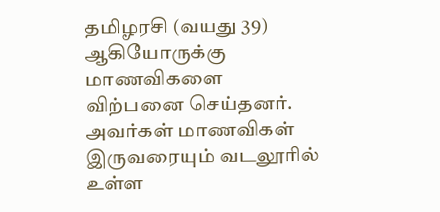தமிழரசி (வயது 39) ஆகியோருக்கு மாணவிகளை விற்பனை செய்தனர். அவர்கள் மாணவிகள் இருவரையும் வடலூரில் உள்ள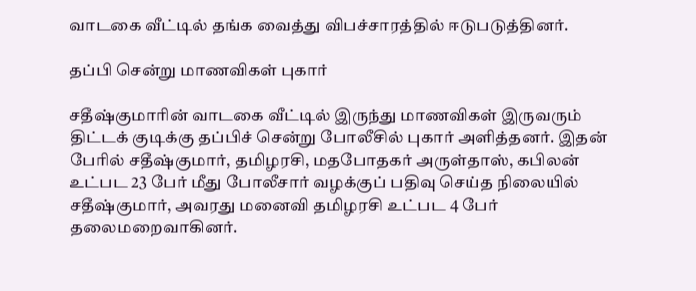வாடகை வீட்டில் தங்க வைத்து விபச்சாரத்தில் ஈடுபடுத்தினர்.

தப்பி சென்று மாணவிகள் புகார்

சதீஷ்குமாரின் வாடகை வீட்டில் இருந்து மாணவிகள் இருவரும் திட்டக் குடிக்கு தப்பிச் சென்று போலீசில் புகார் அளித்தனர். இதன் பேரில் சதீஷ்குமார், தமிழரசி, மதபோதகர் அருள்தாஸ், கபிலன் உட்பட 23 பேர் மீது போலீசார் வழக்குப் பதிவு செய்த நிலையில் சதீஷ்குமார், அவரது மனைவி தமிழரசி உட்பட 4 பேர் தலைமறைவாகினர்.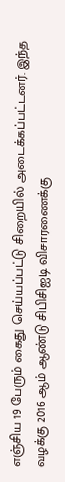எஞ்சிய 19 பேரும் கைது செய்யப்பட்டு சிறையில் அடைக்கப்பட்டனர். இந்த வழக்கு 2016 ஆம் ஆண்டு சிபிசிஐடி விசாரணைக்கு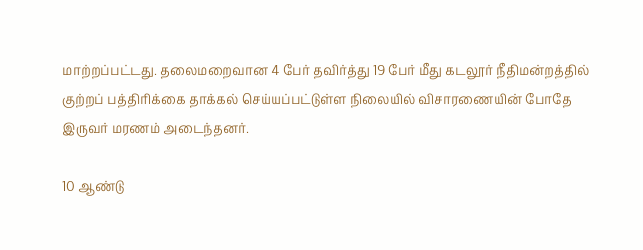மாற்றப்பட்டது. தலைமறைவான 4 பேர் தவிர்த்து 19 பேர் மீது கடலூர் நீதிமன்றத்தில் குற்றப் பத்திரிக்கை தாக்கல் செய்யப்பட்டுள்ள நிலையில் விசாரணையின் போதே இருவர் மரணம் அடைந்தனர்.

10 ஆண்டு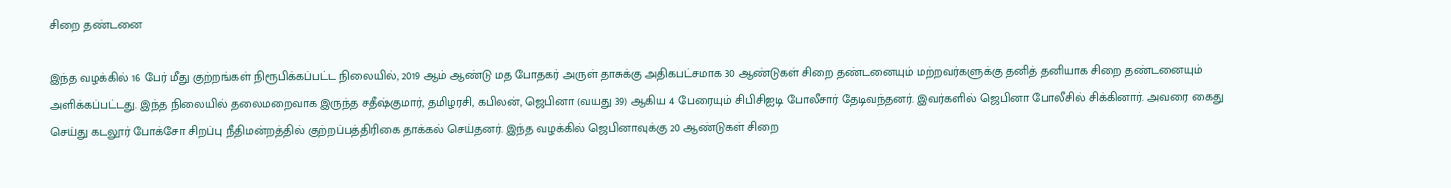சிறை தண்டனை

இந்த வழக்கில் 16 பேர் மீது குற்றங்கள் நிரூபிக்கப்பட்ட நிலையில், 2019 ஆம் ஆண்டு மத போதகர் அருள் தாசுக்கு அதிகபட்சமாக 30 ஆண்டுகள் சிறை தண்டனையும் மற்றவர்களுக்கு தனித் தனியாக சிறை தண்டனையும் அளிக்கப்பட்டது. இந்த நிலையில் தலைமறைவாக இருந்த சதீஷ்குமார், தமிழரசி, கபிலன், ஜெபினா (வயது 39) ஆகிய 4 பேரையும் சிபிசிஐடி போலீசார் தேடிவந்தனர். இவர்களில் ஜெபினா போலீசில் சிக்கினார். அவரை கைது செய்து கடலூர் போக்சோ சிறப்பு நீதிமன்றத்தில் குற்றப்பத்திரிகை தாக்கல் செய்தனர். இந்த வழக்கில் ஜெபினாவுக்கு 20 ஆண்டுகள் சிறை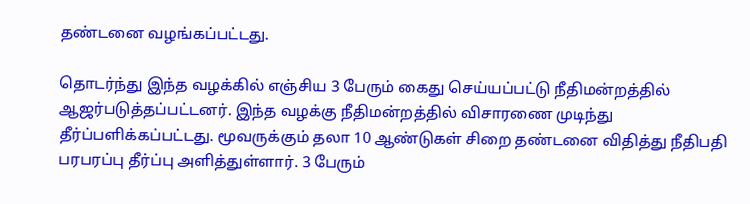தண்டனை வழங்கப்பட்டது.

தொடர்ந்து இந்த வழக்கில் எஞ்சிய 3 பேரும் கைது செய்யப்பட்டு நீதிமன்றத்தில் ஆஜர்படுத்தப்பட்டனர். இந்த வழக்கு நீதிமன்றத்தில் விசாரணை முடிந்து தீர்ப்பளிக்கப்பட்டது. மூவருக்கும் தலா 10 ஆண்டுகள் சிறை தண்டனை விதித்து நீதிபதி பரபரப்பு தீர்ப்பு அளித்துள்ளார். 3 பேரும்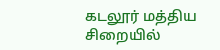கடலூர் மத்திய சிறையில்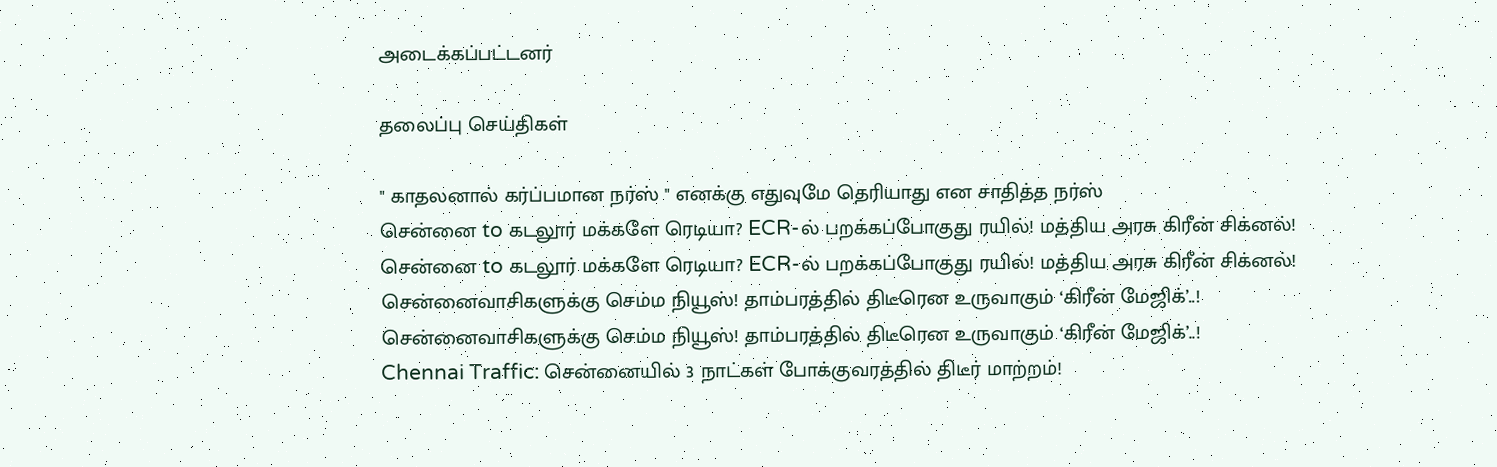அடைக்கப்பட்டனர்

தலைப்பு செய்திகள்

" காதலனால் கர்ப்பமான நர்ஸ் " எனக்கு எதுவுமே தெரியாது என சாதித்த நர்ஸ்
சென்னை to கடலூர் மக்களே ரெடியா? ECR-ல் பறக்கப்போகுது ரயில்! மத்திய அரசு கிரீன் சிக்னல்!
சென்னை to கடலூர் மக்களே ரெடியா? ECR-ல் பறக்கப்போகுது ரயில்! மத்திய அரசு கிரீன் சிக்னல்!
சென்னைவாசிகளுக்கு செம்ம நியூஸ்! தாம்பரத்தில் திடீரென உருவாகும் ‘கிரீன் மேஜிக்’..!
சென்னைவாசிகளுக்கு செம்ம நியூஸ்! தாம்பரத்தில் திடீரென உருவாகும் ‘கிரீன் மேஜிக்’..!
Chennai Traffic: சென்னையில் 3 நாட்கள் போக்குவரத்தில் திடீர் மாற்றம்!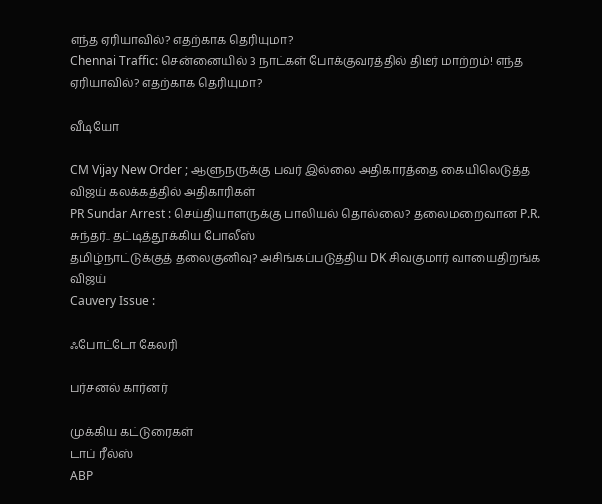எந்த ஏரியாவில்? எதற்காக தெரியுமா?
Chennai Traffic: சென்னையில் 3 நாட்கள் போக்குவரத்தில் திடீர் மாற்றம்! எந்த ஏரியாவில்? எதற்காக தெரியுமா?

வீடியோ

CM Vijay New Order ; ஆளுநருக்கு பவர் இல்லை அதிகாரத்தை கையிலெடுத்த விஜய் கலக்கத்தில் அதிகாரிகள்
PR Sundar Arrest : செய்தியாளருக்கு பாலியல் தொல்லை? தலைமறைவான P.R. சுந்தர்.. தட்டித்தூக்கிய போலீஸ்
தமிழ்நாட்டுக்குத் தலைகுனிவு? அசிங்கப்படுத்திய DK சிவகுமார் வாயைதிறங்க விஜய்
Cauvery Issue :

ஃபோட்டோ கேலரி

பர்சனல் கார்னர்

முக்கிய கட்டுரைகள்
டாப் ரீல்ஸ்
ABP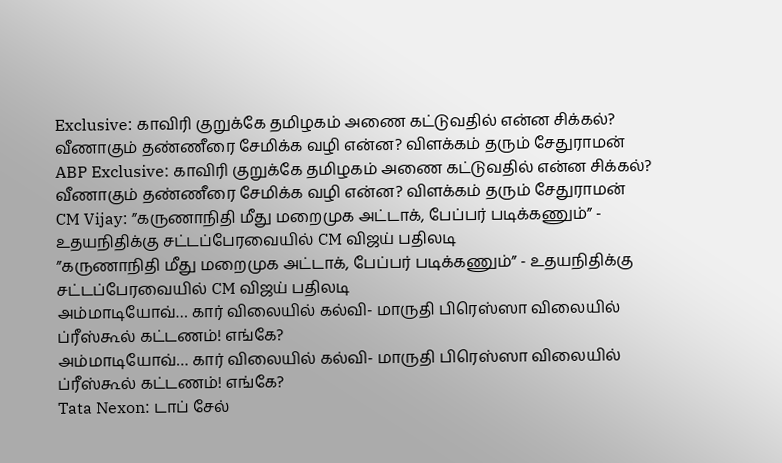Exclusive: காவிரி குறுக்கே தமிழகம் அணை கட்டுவதில் என்ன சிக்கல்? வீணாகும் தண்ணீரை சேமிக்க வழி என்ன? விளக்கம் தரும் சேதுராமன்
ABP Exclusive: காவிரி குறுக்கே தமிழகம் அணை கட்டுவதில் என்ன சிக்கல்? வீணாகும் தண்ணீரை சேமிக்க வழி என்ன? விளக்கம் தரும் சேதுராமன்
CM Vijay: ”கருணாநிதி மீது மறைமுக அட்டாக், பேப்பர் படிக்கணும்” - உதயநிதிக்கு சட்டப்பேரவையில் CM விஜய் பதிலடி
”கருணாநிதி மீது மறைமுக அட்டாக், பேப்பர் படிக்கணும்” - உதயநிதிக்கு சட்டப்பேரவையில் CM விஜய் பதிலடி
அம்மாடியோவ்… கார் விலையில் கல்வி- மாருதி பிரெஸ்ஸா விலையில் ப்ரீஸ்கூல் கட்டணம்! எங்கே?
அம்மாடியோவ்… கார் விலையில் கல்வி- மாருதி பிரெஸ்ஸா விலையில் ப்ரீஸ்கூல் கட்டணம்! எங்கே?
Tata Nexon: டாப் சேல்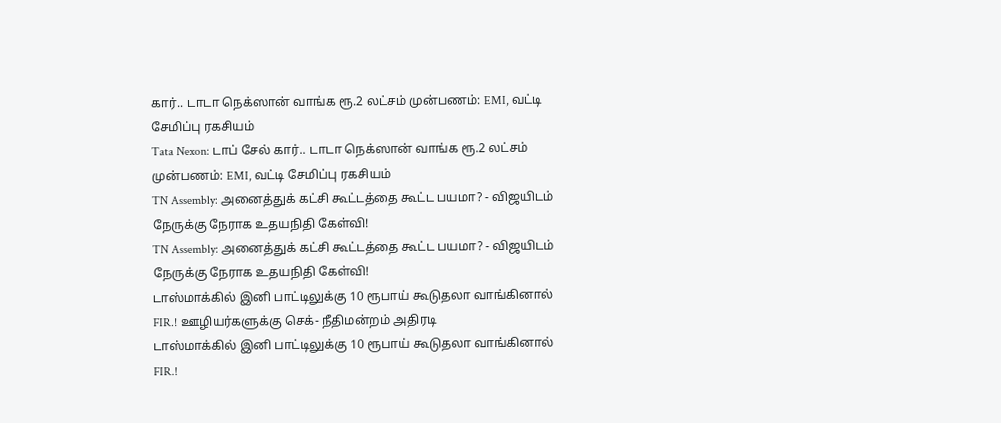கார்.. டாடா நெக்ஸான் வாங்க ரூ.2 லட்சம் முன்பணம்: EMI, வட்டி சேமிப்பு ரகசியம்
Tata Nexon: டாப் சேல் கார்.. டாடா நெக்ஸான் வாங்க ரூ.2 லட்சம் முன்பணம்: EMI, வட்டி சேமிப்பு ரகசியம்
TN Assembly: அனைத்துக் கட்சி கூட்டத்தை கூட்ட பயமா? - விஜயிடம் நேருக்கு நேராக உதயநிதி கேள்வி!
TN Assembly: அனைத்துக் கட்சி கூட்டத்தை கூட்ட பயமா? - விஜயிடம் நேருக்கு நேராக உதயநிதி கேள்வி!
டாஸ்மாக்கில் இனி பாட்டிலுக்கு 10 ரூபாய் கூடுதலா வாங்கினால் FIR.! ஊழியர்களுக்கு செக்- நீதிமன்றம் அதிரடி
டாஸ்மாக்கில் இனி பாட்டிலுக்கு 10 ரூபாய் கூடுதலா வாங்கினால் FIR.!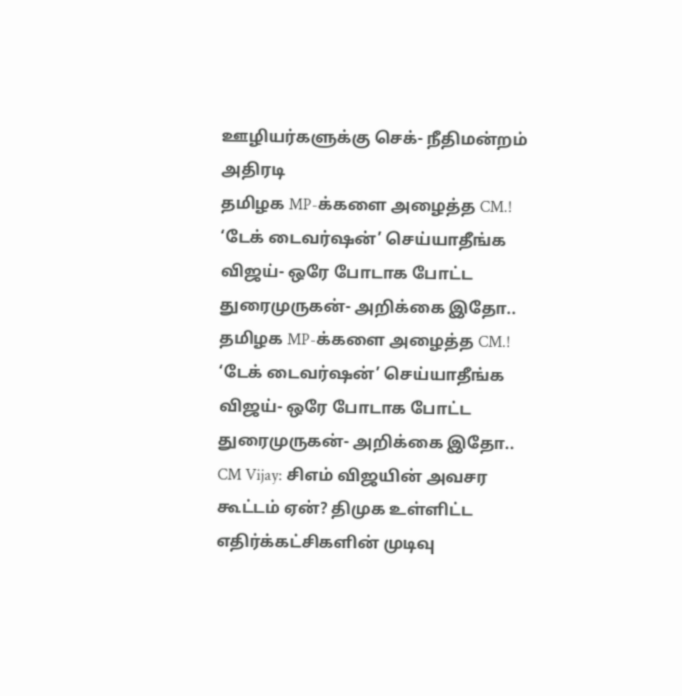ஊழியர்களுக்கு செக்- நீதிமன்றம் அதிரடி
தமிழக MP-க்களை அழைத்த CM.! ‘டேக் டைவர்ஷன்’ செய்யாதீங்க விஜய்- ஒரே போடாக போட்ட துரைமுருகன்- அறிக்கை இதோ..
தமிழக MP-க்களை அழைத்த CM.! ‘டேக் டைவர்ஷன்’ செய்யாதீங்க விஜய்- ஒரே போடாக போட்ட துரைமுருகன்- அறிக்கை இதோ..
CM Vijay: சிஎம் விஜயின் அவசர கூட்டம் ஏன்? திமுக உள்ளிட்ட எதிர்க்கட்சிகளின் முடிவு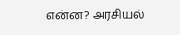என்ன? அரசியல்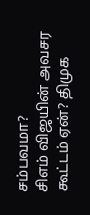சம்பவமா?
சிஎம் விஜயின் அவசர கூட்டம் ஏன்? திமுக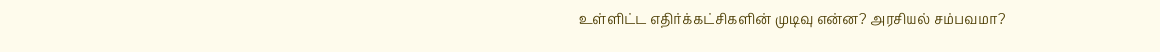உள்ளிட்ட எதிர்க்கட்சிகளின் முடிவு என்ன? அரசியல் சம்பவமா?